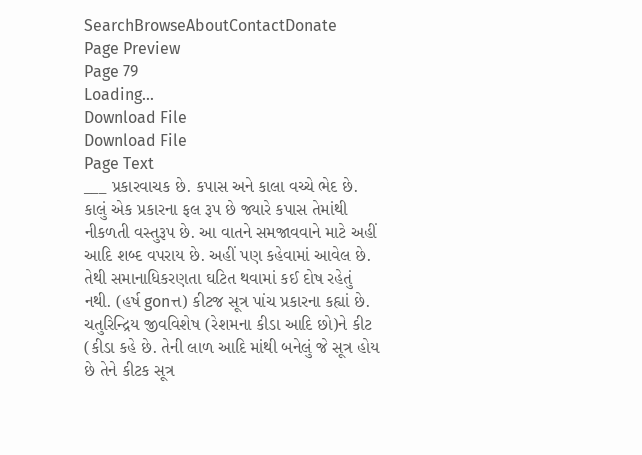SearchBrowseAboutContactDonate
Page Preview
Page 79
Loading...
Download File
Download File
Page Text
___ પ્રકારવાચક છે. કપાસ અને કાલા વચ્ચે ભેદ છે. કાલું એક પ્રકારના ફલ રૂપ છે જ્યારે કપાસ તેમાંથી નીકળતી વસ્તુરૂપ છે. આ વાતને સમજાવવાને માટે અહીં આદિ શબ્દ વપરાય છે. અહીં પણ કહેવામાં આવેલ છે. તેથી સમાનાધિકરણતા ઘટિત થવામાં કઈ દોષ રહેતું નથી. (હર્ષ gonત્ત) કીટજ સૂત્ર પાંચ પ્રકારના કહ્યાં છે. ચતુરિન્દ્રિય જીવવિશેષ (રેશમના કીડા આદિ છો)ને કીટ (કીડા કહે છે. તેની લાળ આદિ માંથી બનેલું જે સૂત્ર હોય છે તેને કીટક સૂત્ર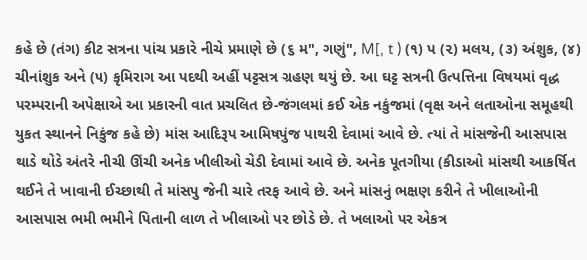કહે છે (તંગ) કીટ સત્રના પાંચ પ્રકારે નીચે પ્રમાણે છે (૬ મ", ગણું", M[, t ) (૧) પ (૨) મલય, (૩) અંશુક, (૪) ચીનાંશુક અને (૫) કૃમિરાગ આ પદથી અહીં પટ્ટસત્ર ગ્રહણ થયું છે. આ ઘટ્ટ સત્રની ઉત્પત્તિના વિષયમાં વૃદ્ધ પરમ્પરાની અપેક્ષાએ આ પ્રકારની વાત પ્રચલિત છે-જંગલમાં કઈ એક નકુંજમાં (વૃક્ષ અને લતાઓના સમૂહથી યુકત સ્થાનને નિકુંજ કહે છે) માંસ આદિરૂપ આમિષપુંજ પાથરી દેવામાં આવે છે. ત્યાં તે માંસજેની આસપાસ થાડે થોડે અંતરે નીચી ઊંચી અનેક ખીલીઓ ચેડી દેવામાં આવે છે. અનેક પૂતગીયા (કીડાઓ માંસથી આકર્ષિત થઈને તે ખાવાની ઈચ્છાથી તે માંસપુ જેની ચારે તરફ આવે છે. અને માંસનું ભક્ષણ કરીને તે ખીલાઓની આસપાસ ભમી ભમીને પિતાની લાળ તે ખીલાઓ પર છોડે છે. તે ખલાઓ પર એકત્ર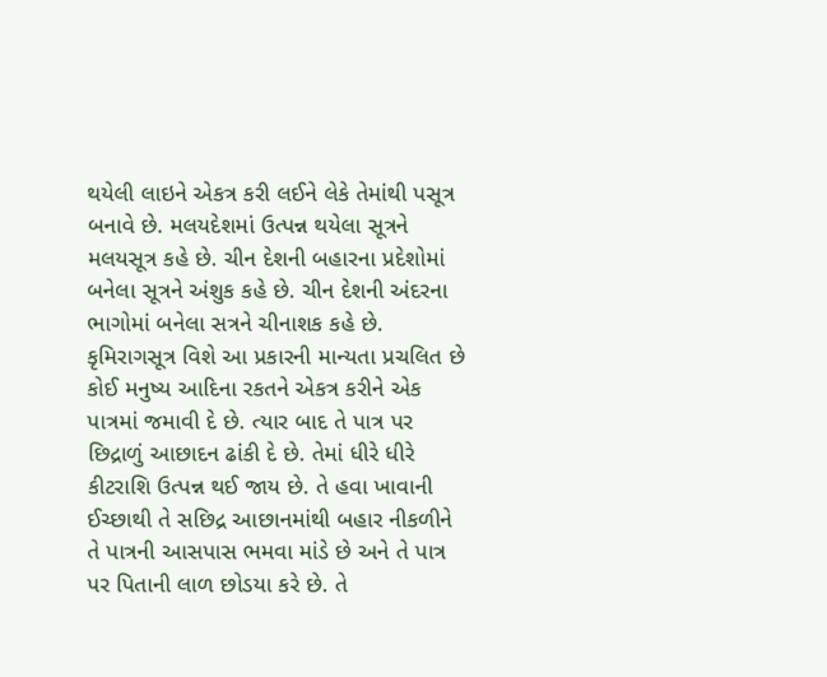થયેલી લાઇને એકત્ર કરી લઈને લેકે તેમાંથી પસૂત્ર બનાવે છે. મલયદેશમાં ઉત્પન્ન થયેલા સૂત્રને મલયસૂત્ર કહે છે. ચીન દેશની બહારના પ્રદેશોમાં બનેલા સૂત્રને અંશુક કહે છે. ચીન દેશની અંદરના ભાગોમાં બનેલા સત્રને ચીનાશક કહે છે. કૃમિરાગસૂત્ર વિશે આ પ્રકારની માન્યતા પ્રચલિત છે કોઈ મનુષ્ય આદિના રકતને એકત્ર કરીને એક પાત્રમાં જમાવી દે છે. ત્યાર બાદ તે પાત્ર પર છિદ્રાળું આછાદન ઢાંકી દે છે. તેમાં ધીરે ધીરે કીટરાશિ ઉત્પન્ન થઈ જાય છે. તે હવા ખાવાની ઈચ્છાથી તે સછિદ્ર આછાનમાંથી બહાર નીકળીને તે પાત્રની આસપાસ ભમવા માંડે છે અને તે પાત્ર પર પિતાની લાળ છોડયા કરે છે. તે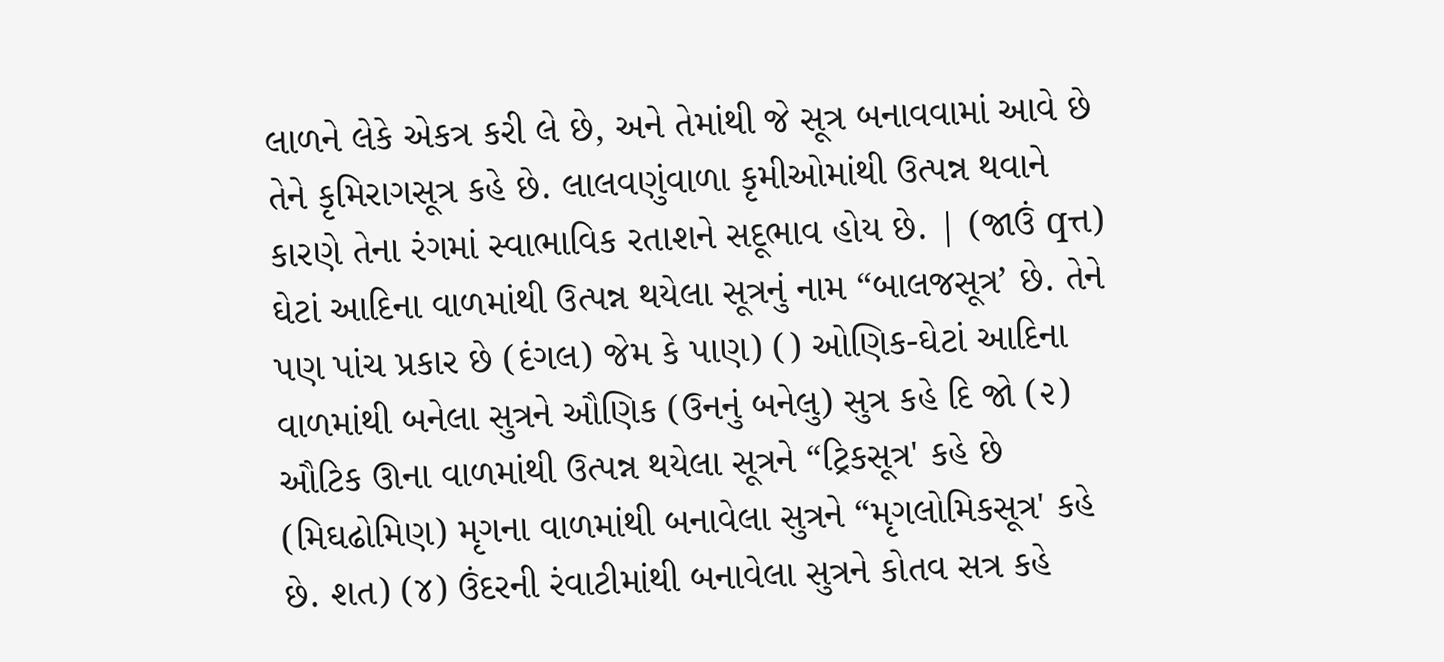લાળને લેકે એકત્ર કરી લે છે, અને તેમાંથી જે સૂત્ર બનાવવામાં આવે છે તેને કૃમિરાગસૂત્ર કહે છે. લાલવણુંવાળા કૃમીઓમાંથી ઉત્પન્ન થવાને કારણે તેના રંગમાં સ્વાભાવિક રતાશને સદૂભાવ હોય છે. | (જાઉં qત્ત) ઘેટાં આદિના વાળમાંથી ઉત્પન્ન થયેલા સૂત્રનું નામ “બાલજસૂત્ર’ છે. તેને પણ પાંચ પ્રકાર છે (દંગલ) જેમ કે પાણ) () ઓણિક-ઘેટાં આદિના વાળમાંથી બનેલા સુત્રને ઔણિક (ઉનનું બનેલુ) સુત્ર કહે દિ જો (૨) ઔટિક ઊના વાળમાંથી ઉત્પન્ન થયેલા સૂત્રને “ટ્રિકસૂત્ર' કહે છે (મિઘઢોમિણ) મૃગના વાળમાંથી બનાવેલા સુત્રને “મૃગલોમિકસૂત્ર' કહે છે. શત) (૪) ઉંદરની રંવાટીમાંથી બનાવેલા સુત્રને કોતવ સત્ર કહે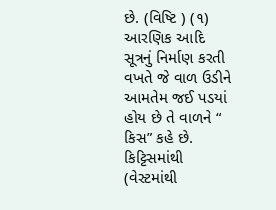છે. (વિષ્ટિ ) (૧) આરણિક આદિ સૂત્રનું નિર્માણ કરતી વખતે જે વાળ ઉડીને આમતેમ જઈ પડયાં હોય છે તે વાળને “ કિસ” કહે છે. કિટ્ટિસમાંથી (વેસ્ટમાંથી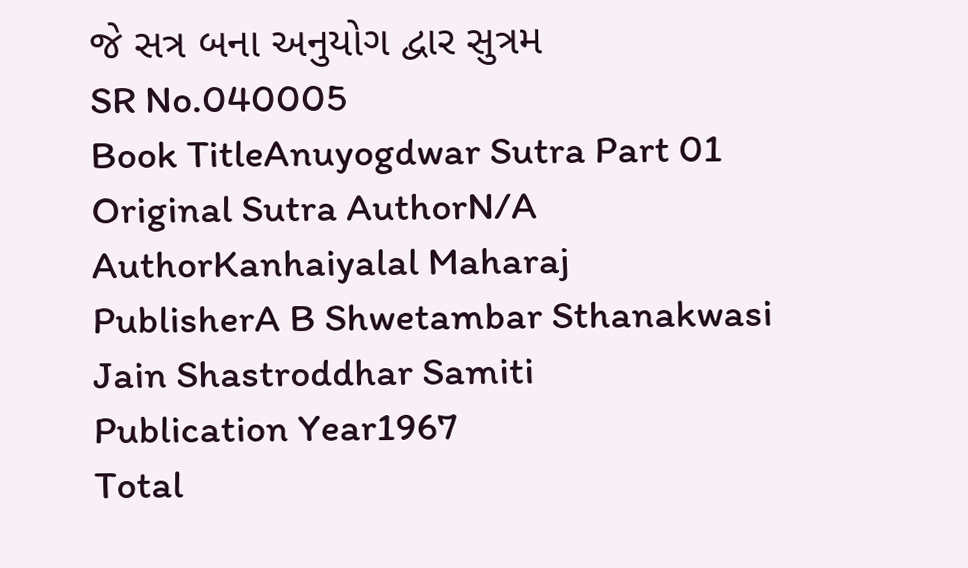જે સત્ર બના અનુયોગ દ્વાર સુત્રમ
SR No.040005
Book TitleAnuyogdwar Sutra Part 01
Original Sutra AuthorN/A
AuthorKanhaiyalal Maharaj
PublisherA B Shwetambar Sthanakwasi Jain Shastroddhar Samiti
Publication Year1967
Total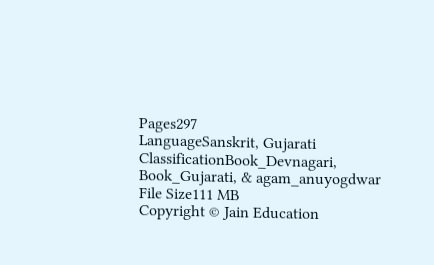Pages297
LanguageSanskrit, Gujarati
ClassificationBook_Devnagari, Book_Gujarati, & agam_anuyogdwar
File Size111 MB
Copyright © Jain Education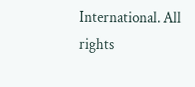International. All rights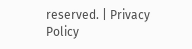reserved. | Privacy Policy